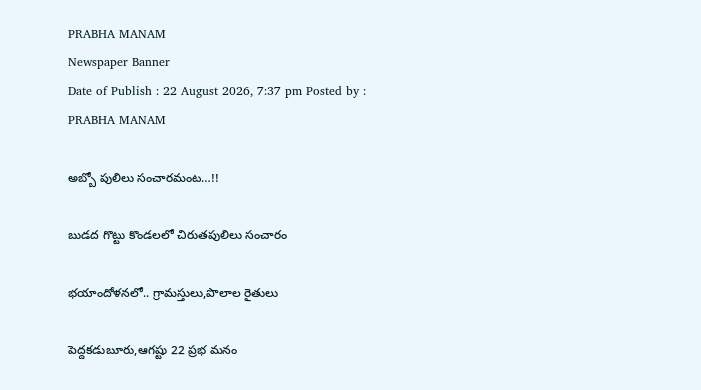PRABHA MANAM
Newspaper Banner
Date of Publish : 22 August 2026, 7:37 pm Posted by : PRABHA MANAM

అబ్బో పులిలు సంచారమంట…!!

బుడద గొట్టు కొండలలో చిరుతపులిలు సంచారం

భయాందోళనలో.. గ్రామస్తులు,పొలాల రైతులు

పెద్దకడుబూరు,ఆగష్టు 22 ప్రభ మనం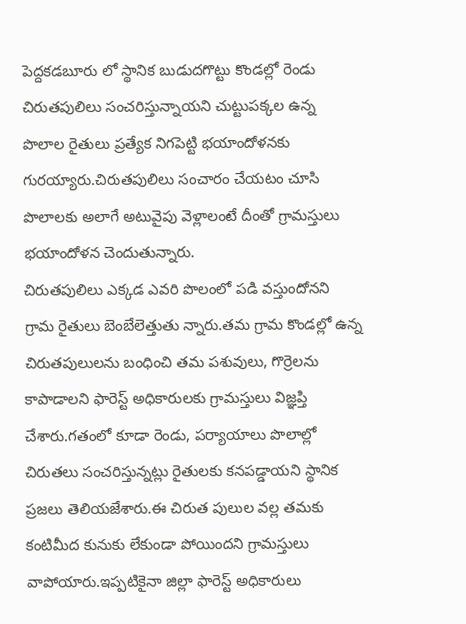పెద్దకడబూరు లో స్థానిక బుడుదగొట్టు కొండల్లో రెండు చిరుతపులిలు సంచరిస్తున్నాయని చుట్టుపక్కల ఉన్న పొలాల రైతులు ప్రత్యేక నిగపెట్టి భయాందోళనకు గురయ్యారు.చిరుతపులిలు సంచారం చేయటం చూసి పొలాలకు అలాగే అటువైపు వెళ్లాలంటే దీంతో గ్రామస్తులు భయాందోళన చెందుతున్నారు.
చిరుతపులిలు ఎక్కడ ఎవరి పొలంలో పడి వస్తుందోనని గ్రామ రైతులు బెంబేలెత్తుతు న్నారు.తమ గ్రామ కొండల్లో ఉన్న చిరుతపులులను బంధించి తమ పశువులు, గొర్రెలను కాపాడాలని ఫారెస్ట్ అధికారులకు గ్రామస్తులు విజ్ఞప్తి చేశారు.గతంలో కూడా రెండు, పర్యాయాలు పొలాల్లో చిరుతలు సంచరిస్తున్నట్లు రైతులకు కనపడ్డాయని స్థానిక ప్రజలు తెలియజేశారు.ఈ చిరుత పులుల వల్ల తమకు కంటిమీద కునుకు లేకుండా పోయిందని గ్రామస్తులు వాపోయారు.ఇప్పటికైనా జిల్లా ఫారెస్ట్ అధికారులు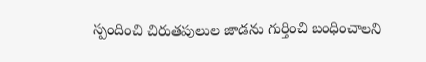స్పందించి చిరుతపులుల జాడను గుర్తించి బంధించాలని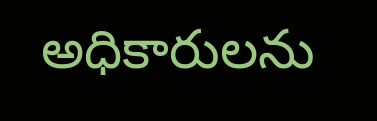అధికారులను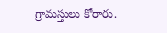గ్రామస్తులు కోరారు.